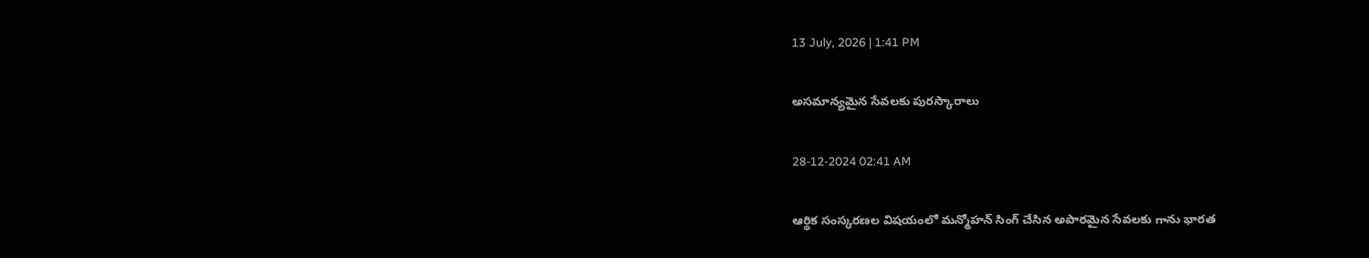13 July, 2026 | 1:41 PM

అసమాన్యమైన సేవలకు పురస్కారాలు

28-12-2024 02:41 AM

ఆర్థిక సంస్కరణల విషయంలో మన్మోహన్ సింగ్ చేసిన అపారమైన సేవలకు గాను భారత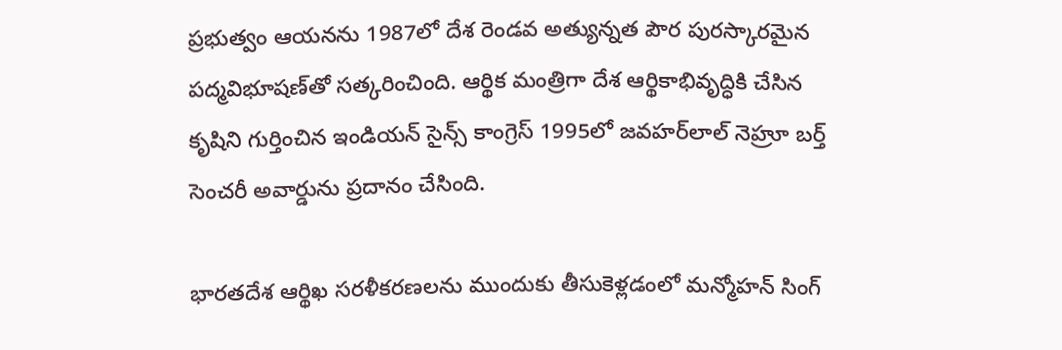ప్రభుత్వం ఆయనను 1987లో దేశ రెండవ అత్యున్నత పౌర పురస్కారమైన పద్మవిభూషణ్‌తో సత్కరించింది. ఆర్థిక మంత్రిగా దేశ ఆర్థికాభివృద్ధికి చేసిన కృషిని గుర్తించిన ఇండియన్ సైన్స్ కాంగ్రెస్ 1995లో జవహర్‌లాల్ నెహ్రూ బర్త్ సెంచరీ అవార్డును ప్రదానం చేసింది.

భారతదేశ ఆర్థిఖ సరళీకరణలను ముందుకు తీసుకెళ్లడంలో మన్మోహన్ సింగ్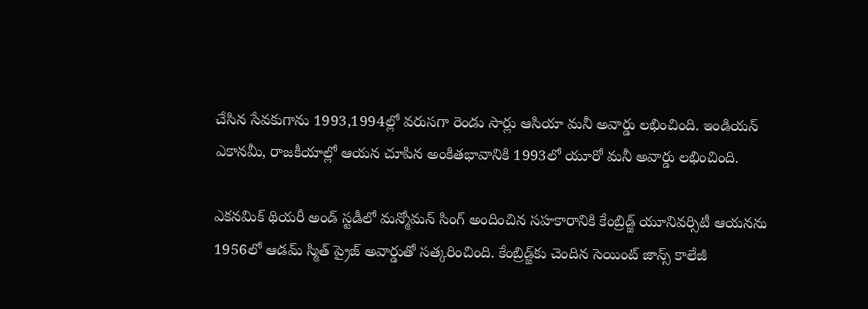చేసిన సేవకుగాను 1993,1994ల్లో వరుసగా రెండు సార్లు ఆసియా మనీ అవార్డు లభించింది. ఇండియన్ ఎకానమీ, రాజకీయాల్లో ఆయన చూపిన అంకితభావానికి 1993లో యూరో మనీ అవార్డు లభించింది.

ఎకనమిక్ థియరీ అండ్ స్టడీలో మన్మోమన్ సింగ్ అందించిన సహకారానికి కేంబ్రిడ్జ్ యూనివర్సిటీ ఆయనను 1956లో ఆడమ్ స్మిత్ ప్రైజ్ అవార్డుతో సత్కరించింది. కేంబ్రిడ్జ్‌కు చెందిన సెయింట్ జాన్స్ కాలేజీ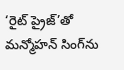‘రైట్ ప్రైజ్’తో మన్మోహన్ సింగ్‌ను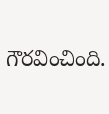గౌరవించింది.